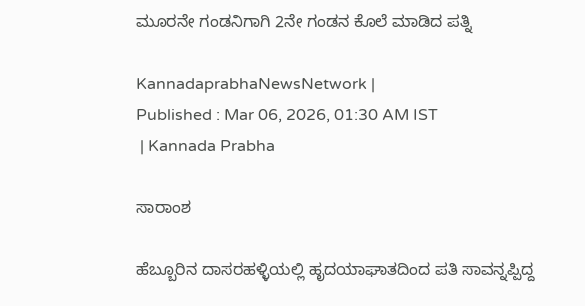ಮೂರನೇ ಗಂಡನಿಗಾಗಿ 2ನೇ ಗಂಡನ ಕೊಲೆ ಮಾಡಿದ ಪತ್ನಿ

KannadaprabhaNewsNetwork |
Published : Mar 06, 2026, 01:30 AM IST
 | Kannada Prabha

ಸಾರಾಂಶ

ಹೆಬ್ಬೂರಿನ ದಾಸರಹಳ್ಳಿಯಲ್ಲಿ ಹೃದಯಾಘಾತದಿಂದ ಪತಿ ಸಾವನ್ನಪ್ಪಿದ್ದ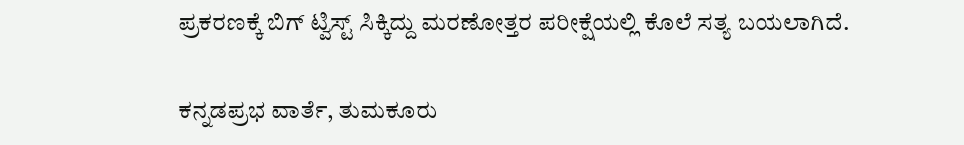ಪ್ರಕರಣಕ್ಕೆ ಬಿಗ್ ಟ್ವಿಸ್ಟ್ ಸಿಕ್ಕಿದ್ದು ಮರಣೋತ್ತರ ಪರೀಕ್ಷೆಯಲ್ಲಿ ಕೊಲೆ ಸತ್ಯ ಬಯಲಾಗಿದೆ.

ಕನ್ನಡಪ್ರಭ ವಾರ್ತೆ, ತುಮಕೂರು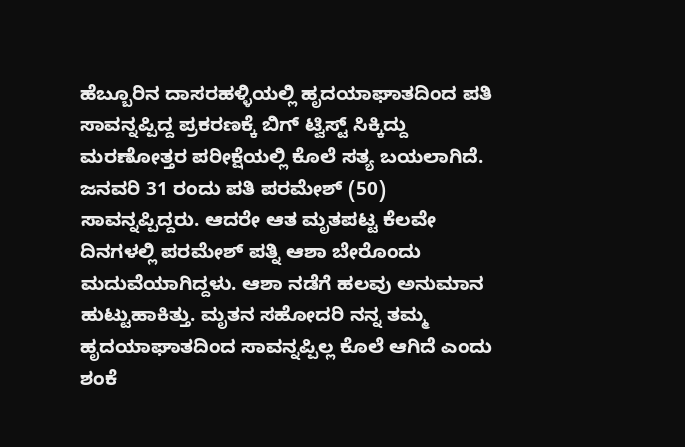ಹೆಬ್ಬೂರಿನ ದಾಸರಹಳ್ಳಿಯಲ್ಲಿ ಹೃದಯಾಘಾತದಿಂದ ಪತಿ ಸಾವನ್ನಪ್ಪಿದ್ದ ಪ್ರಕರಣಕ್ಕೆ ಬಿಗ್ ಟ್ವಿಸ್ಟ್ ಸಿಕ್ಕಿದ್ದು ಮರಣೋತ್ತರ ಪರೀಕ್ಷೆಯಲ್ಲಿ ಕೊಲೆ ಸತ್ಯ ಬಯಲಾಗಿದೆ. ಜನವರಿ 31 ರಂದು ಪತಿ ಪರಮೇಶ್ (50) ಸಾವನ್ನಪ್ಪಿದ್ದರು. ಆದರೇ ಆತ ಮೃತಪಟ್ಟ ಕೆಲವೇ ದಿನಗಳಲ್ಲಿ ಪರಮೇಶ್ ಪತ್ನಿ ಆಶಾ ಬೇರೊಂದು ಮದುವೆಯಾಗಿದ್ದಳು. ಆಶಾ ನಡೆಗೆ ಹಲವು ಅನುಮಾನ ಹುಟ್ಟುಹಾಕಿತ್ತು. ಮೃತನ ಸಹೋದರಿ ನನ್ನ ತಮ್ಮ ಹೃದಯಾಘಾತದಿಂದ ಸಾವನ್ನಪ್ಪಿಲ್ಲ ಕೊಲೆ ಆಗಿದೆ ಎಂದು ಶಂಕೆ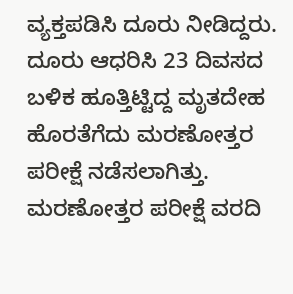ವ್ಯಕ್ತಪಡಿಸಿ ದೂರು ನೀಡಿದ್ದರು. ದೂರು ಆಧರಿಸಿ 23 ದಿವಸದ ಬಳಿಕ ಹೂತ್ತಿಟ್ಟಿದ್ದ ಮೃತದೇಹ ಹೊರತೆಗೆದು ಮರಣೋತ್ತರ ಪರೀಕ್ಷೆ ನಡೆಸಲಾಗಿತ್ತು. ಮರಣೋತ್ತರ ಪರೀಕ್ಷೆ ವರದಿ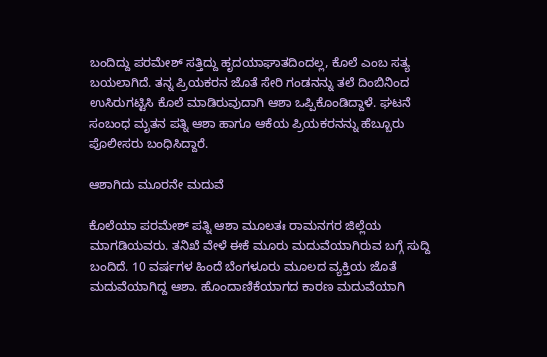ಬಂದಿದ್ದು ಪರಮೇಶ್ ಸತ್ತಿದ್ದು ಹೃದಯಾಘಾತದಿಂದಲ್ಲ, ಕೊಲೆ ಎಂಬ ಸತ್ಯ ಬಯಲಾಗಿದೆ. ತನ್ನ ಪ್ರಿಯಕರನ ಜೊತೆ ಸೇರಿ ಗಂಡನನ್ನು ತಲೆ ದಿಂಬಿನಿಂದ ಉಸಿರುಗಟ್ಟಿಸಿ ಕೊಲೆ ಮಾಡಿರುವುದಾಗಿ ಆಶಾ ಒಪ್ಪಿಕೊಂಡಿದ್ದಾಳೆ. ಘಟನೆ ಸಂಬಂಧ ಮೃತನ ಪತ್ನಿ ಆಶಾ ಹಾಗೂ ಆಕೆಯ ಪ್ರಿಯಕರನನ್ನು ಹೆಬ್ಬೂರು ಪೊಲೀಸರು ಬಂಧಿಸಿದ್ದಾರೆ.

ಆಶಾಗಿದು ಮೂರನೇ ಮದುವೆ

ಕೊಲೆಯಾ ಪರಮೇಶ್ ಪತ್ನಿ ಆಶಾ ಮೂಲತಃ ರಾಮನಗರ ಜಿಲ್ಲೆಯ ಮಾಗಡಿಯವರು. ತನಿಖೆ ವೇಳೆ ಈಕೆ ಮೂರು ಮದುವೆಯಾಗಿರುವ ಬಗ್ಗೆ ಸುದ್ದಿ ಬಂದಿದೆ. 10 ವರ್ಷಗಳ ಹಿಂದೆ ಬೆಂಗಳೂರು ಮೂಲದ ವ್ಯಕ್ತಿಯ ಜೊತೆ ಮದುವೆಯಾಗಿದ್ದ ಆಶಾ. ಹೊಂದಾಣಿಕೆಯಾಗದ ಕಾರಣ ಮದುವೆಯಾಗಿ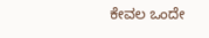ಕೇವಲ ಒಂದೇ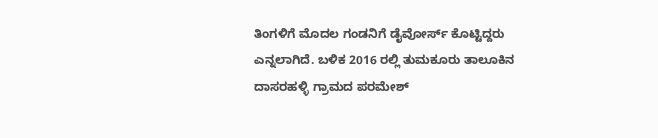ತಿಂಗಳಿಗೆ ಮೊದಲ ಗಂಡನಿಗೆ ಡೈವೋರ್ಸ್‌ ಕೊಟ್ಟಿದ್ದರು ಎನ್ನಲಾಗಿದೆ. ಬಳಿಕ 2016 ರಲ್ಲಿ ತುಮಕೂರು ತಾಲೂಕಿನ ದಾಸರಹಳ್ಳಿ ಗ್ರಾಮದ ಪರಮೇಶ್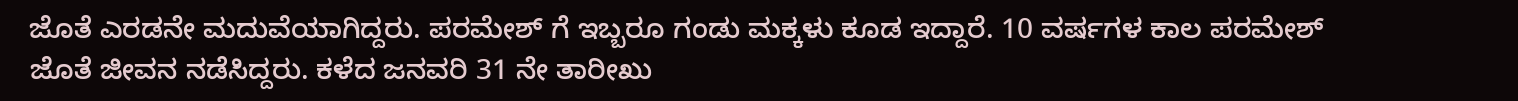ಜೊತೆ ಎರಡನೇ ಮದುವೆಯಾಗಿದ್ದರು. ಪರಮೇಶ್ ಗೆ ಇಬ್ಬರೂ ಗಂಡು ಮಕ್ಕಳು‌ ಕೂಡ ಇದ್ದಾರೆ. 10 ವರ್ಷಗಳ ಕಾಲ ಪರಮೇಶ್ ಜೊತೆ ಜೀವನ ನಡೆಸಿದ್ದರು. ಕಳೆದ ಜನವರಿ 31 ನೇ ತಾರೀಖು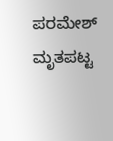ಪರಮೇಶ್ ಮೃತಪಟ್ಟ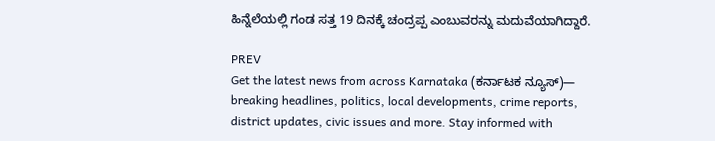ಹಿನ್ನೆಲೆಯಲ್ಲಿ ಗಂಡ ಸತ್ತ 19 ದಿನಕ್ಕೆ ಚಂದ್ರಪ್ಪ ಎಂಬುವರನ್ನು ಮದುವೆಯಾಗಿದ್ದಾರೆ.

PREV
Get the latest news from across Karnataka (ಕರ್ನಾಟಕ ನ್ಯೂಸ್)— breaking headlines, politics, local developments, crime reports, district updates, civic issues and more. Stay informed with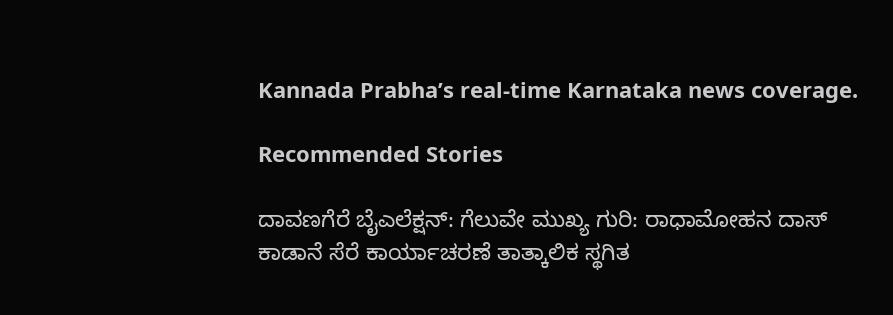Kannada Prabha’s real‑time Karnataka news coverage.

Recommended Stories

ದಾವಣಗೆರೆ ಬೈಎಲೆಕ್ಷನ್‌: ಗೆಲುವೇ ಮುಖ್ಯ ಗುರಿ: ರಾಧಾಮೋಹನ ದಾಸ್
ಕಾಡಾನೆ ಸೆರೆ ಕಾರ್ಯಾಚರಣೆ ತಾತ್ಕಾಲಿಕ ಸ್ಥಗಿತ